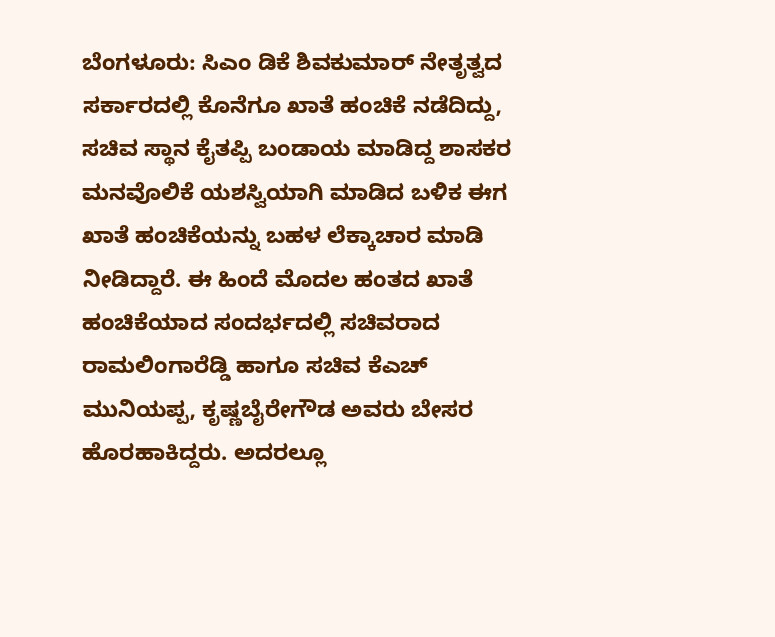ಬೆಂಗಳೂರು: ಸಿಎಂ ಡಿಕೆ ಶಿವಕುಮಾರ್ ನೇತೃತ್ವದ ಸರ್ಕಾರದಲ್ಲಿ ಕೊನೆಗೂ ಖಾತೆ ಹಂಚಿಕೆ ನಡೆದಿದ್ದು, ಸಚಿವ ಸ್ಥಾನ ಕೈತಪ್ಪಿ ಬಂಡಾಯ ಮಾಡಿದ್ದ ಶಾಸಕರ ಮನವೊಲಿಕೆ ಯಶಸ್ವಿಯಾಗಿ ಮಾಡಿದ ಬಳಿಕ ಈಗ ಖಾತೆ ಹಂಚಿಕೆಯನ್ನು ಬಹಳ ಲೆಕ್ಕಾಚಾರ ಮಾಡಿ ನೀಡಿದ್ದಾರೆ. ಈ ಹಿಂದೆ ಮೊದಲ ಹಂತದ ಖಾತೆ ಹಂಚಿಕೆಯಾದ ಸಂದರ್ಭದಲ್ಲಿ ಸಚಿವರಾದ ರಾಮಲಿಂಗಾರೆಡ್ಡಿ ಹಾಗೂ ಸಚಿವ ಕೆಎಚ್ ಮುನಿಯಪ್ಪ, ಕೃಷ್ಣಬೈರೇಗೌಡ ಅವರು ಬೇಸರ ಹೊರಹಾಕಿದ್ದರು. ಅದರಲ್ಲೂ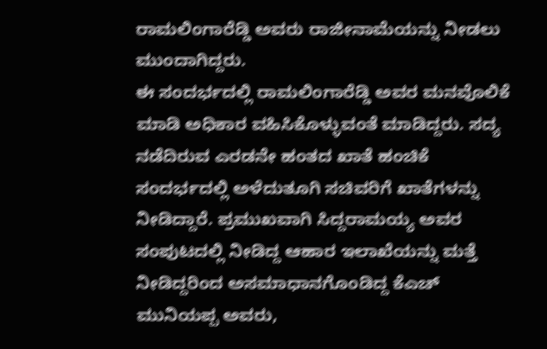ರಾಮಲಿಂಗಾರೆಡ್ಡಿ ಅವರು ರಾಜೀನಾಮೆಯನ್ನು ನೀಡಲು ಮುಂದಾಗಿದ್ದರು.
ಈ ಸಂದರ್ಭದಲ್ಲಿ ರಾಮಲಿಂಗಾರೆಡ್ಡಿ ಅವರ ಮನವೊಲಿಕೆ ಮಾಡಿ ಅಧಿಕಾರ ವಹಿಸಿಕೊಳ್ಳುವಂತೆ ಮಾಡಿದ್ದರು. ಸದ್ಯ ನಡೆದಿರುವ ಎರಡನೇ ಹಂತದ ಖಾತೆ ಹಂಚಿಕೆ ಸಂದರ್ಭದಲ್ಲಿ ಅಳೆದುತೂಗಿ ಸಚಿವರಿಗೆ ಖಾತೆಗಳನ್ನು ನೀಡಿದ್ದಾರೆ. ಪ್ರಮುಖವಾಗಿ ಸಿದ್ದರಾಮಯ್ಯ ಅವರ ಸಂಪುಟದಲ್ಲಿ ನೀಡಿದ್ದ ಆಹಾರ ಇಲಾಖೆಯನ್ನು ಮತ್ತೆ ನೀಡಿದ್ದರಿಂದ ಅಸಮಾಧಾನಗೊಂಡಿದ್ದ ಕೆಎಚ್ ಮುನಿಯಪ್ಪ ಅವರು,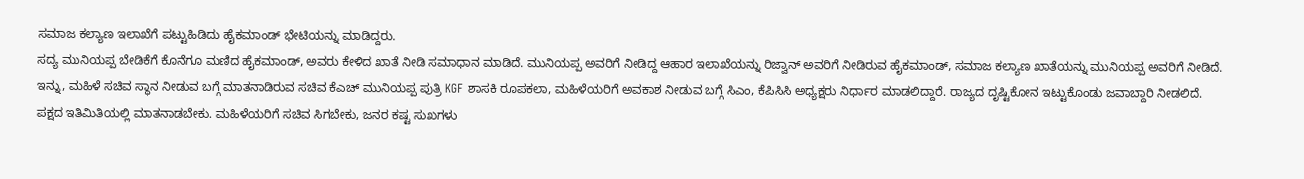ಸಮಾಜ ಕಲ್ಯಾಣ ಇಲಾಖೆಗೆ ಪಟ್ಟುಹಿಡಿದು ಹೈಕಮಾಂಡ್ ಭೇಟಿಯನ್ನು ಮಾಡಿದ್ದರು.
ಸದ್ಯ ಮುನಿಯಪ್ಪ ಬೇಡಿಕೆಗೆ ಕೊನೆಗೂ ಮಣಿದ ಹೈಕಮಾಂಡ್, ಅವರು ಕೇಳಿದ ಖಾತೆ ನೀಡಿ ಸಮಾಧಾನ ಮಾಡಿದೆ. ಮುನಿಯಪ್ಪ ಅವರಿಗೆ ನೀಡಿದ್ದ ಆಹಾರ ಇಲಾಖೆಯನ್ನು ರಿಜ್ವಾನ್ ಅವರಿಗೆ ನೀಡಿರುವ ಹೈಕಮಾಂಡ್, ಸಮಾಜ ಕಲ್ಯಾಣ ಖಾತೆಯನ್ನು ಮುನಿಯಪ್ಪ ಅವರಿಗೆ ನೀಡಿದೆ.
ಇನ್ನು, ಮಹಿಳೆ ಸಚಿವ ಸ್ಥಾನ ನೀಡುವ ಬಗ್ಗೆ ಮಾತನಾಡಿರುವ ಸಚಿವ ಕೆಎಚ್ ಮುನಿಯಪ್ಪ ಪುತ್ರಿ KGF ಶಾಸಕಿ ರೂಪಕಲಾ, ಮಹಿಳೆಯರಿಗೆ ಅವಕಾಶ ನೀಡುವ ಬಗ್ಗೆ ಸಿಎಂ, ಕೆಪಿಸಿಸಿ ಅಧ್ಯಕ್ಷರು ನಿರ್ಧಾರ ಮಾಡಲಿದ್ದಾರೆ. ರಾಜ್ಯದ ದೃಷ್ಟಿಕೋನ ಇಟ್ಟುಕೊಂಡು ಜವಾಬ್ದಾರಿ ನೀಡಲಿದೆ. ಪಕ್ಷದ ಇತಿಮಿತಿಯಲ್ಲಿ ಮಾತನಾಡಬೇಕು. ಮಹಿಳೆಯರಿಗೆ ಸಚಿವ ಸಿಗಬೇಕು, ಜನರ ಕಷ್ಟ ಸುಖಗಳು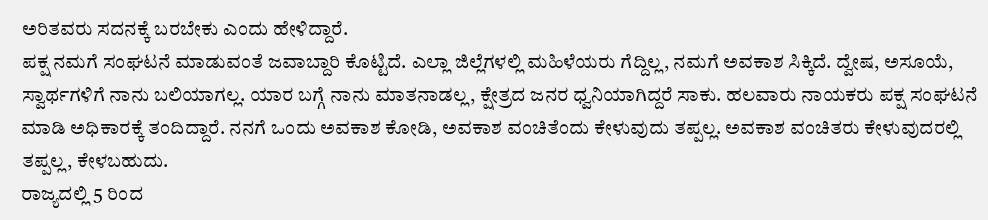ಅರಿತವರು ಸದನಕ್ಕೆ ಬರಬೇಕು ಎಂದು ಹೇಳಿದ್ದಾರೆ.
ಪಕ್ಷ ನಮಗೆ ಸಂಘಟನೆ ಮಾಡುವಂತೆ ಜವಾಬ್ದಾರಿ ಕೊಟ್ಟಿದೆ. ಎಲ್ಲಾ ಜಿಲ್ಲೆಗಳಲ್ಲಿ ಮಹಿಳೆಯರು ಗೆದ್ದಿಲ್ಲ, ನಮಗೆ ಅವಕಾಶ ಸಿಕ್ಕಿದೆ. ದ್ವೇಷ, ಅಸೂಯೆ, ಸ್ವಾರ್ಥಗಳಿಗೆ ನಾನು ಬಲಿಯಾಗಲ್ಲ. ಯಾರ ಬಗ್ಗೆ ನಾನು ಮಾತನಾಡಲ್ಲ, ಕ್ಷೇತ್ರದ ಜನರ ಧ್ವನಿಯಾಗಿದ್ದರೆ ಸಾಕು. ಹಲವಾರು ನಾಯಕರು ಪಕ್ಷ ಸಂಘಟನೆ ಮಾಡಿ ಅಧಿಕಾರಕ್ಕೆ ತಂದಿದ್ದಾರೆ. ನನಗೆ ಒಂದು ಅವಕಾಶ ಕೋಡಿ, ಅವಕಾಶ ವಂಚಿತೆಂದು ಕೇಳುವುದು ತಪ್ಪಲ್ಲ. ಅವಕಾಶ ವಂಚಿತರು ಕೇಳುವುದರಲ್ಲಿ ತಪ್ಪಲ್ಲ, ಕೇಳಬಹುದು.
ರಾಜ್ಯದಲ್ಲಿ 5 ರಿಂದ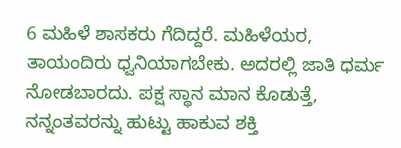6 ಮಹಿಳೆ ಶಾಸಕರು ಗೆದಿದ್ದರೆ. ಮಹಿಳೆಯರ, ತಾಯಂದಿರು ಧ್ವನಿಯಾಗಬೇಕು. ಅದರಲ್ಲಿ ಜಾತಿ ಧರ್ಮ ನೋಡಬಾರದು. ಪಕ್ಷ ಸ್ಥಾನ ಮಾನ ಕೊಡುತ್ತೆ, ನನ್ನಂತವರನ್ನು ಹುಟ್ಟು ಹಾಕುವ ಶಕ್ತಿ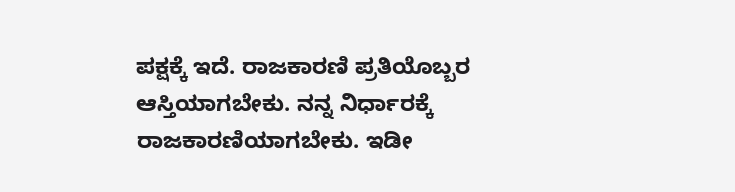ಪಕ್ಷಕ್ಕೆ ಇದೆ. ರಾಜಕಾರಣಿ ಪ್ರತಿಯೊಬ್ಬರ ಆಸ್ತಿಯಾಗಬೇಕು. ನನ್ನ ನಿರ್ಧಾರಕ್ಕೆ ರಾಜಕಾರಣಿಯಾಗಬೇಕು. ಇಡೀ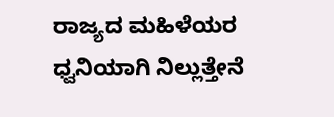ರಾಜ್ಯದ ಮಹಿಳೆಯರ ಧ್ವನಿಯಾಗಿ ನಿಲ್ಲುತ್ತೇನೆ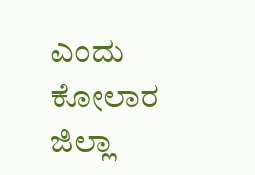ಎಂದು ಕೋಲಾರ ಜಿಲ್ಲಾ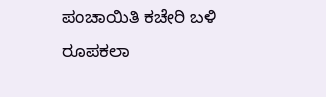ಪಂಚಾಯಿತಿ ಕಚೇರಿ ಬಳಿ ರೂಪಕಲಾ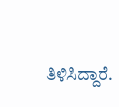ತಿಳಿಸಿದ್ದಾರೆ.